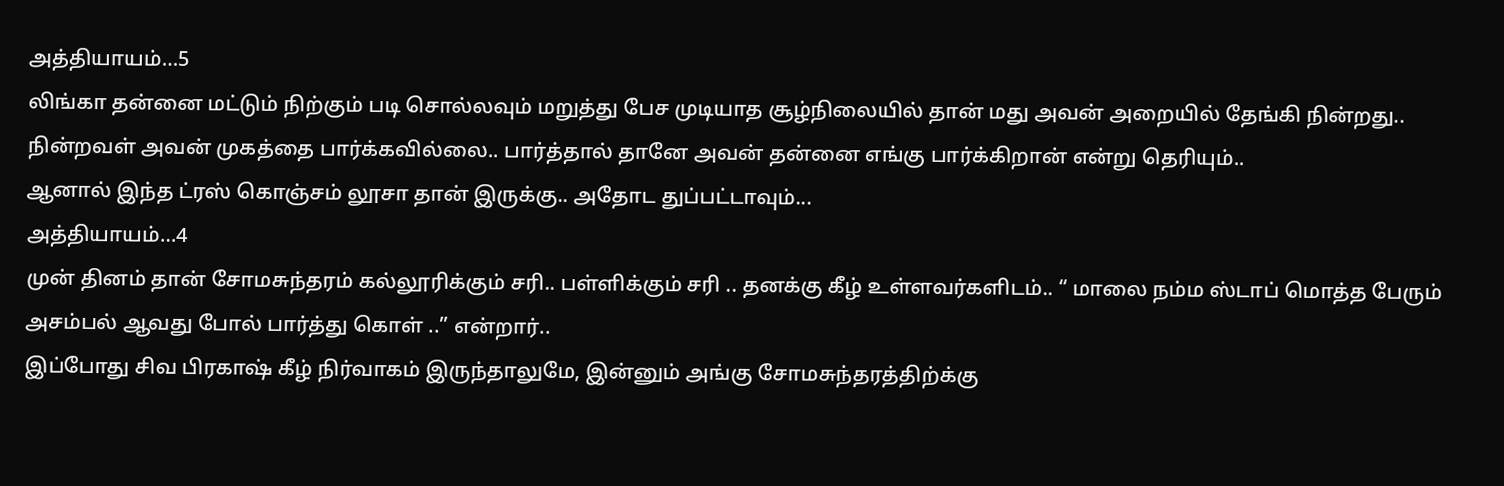அத்தியாயம்…5
லிங்கா தன்னை மட்டும் நிற்கும் படி சொல்லவும் மறுத்து பேச முடியாத சூழ்நிலையில் தான் மது அவன் அறையில் தேங்கி நின்றது.. நின்றவள் அவன் முகத்தை பார்க்கவில்லை.. பார்த்தால் தானே அவன் தன்னை எங்கு பார்க்கிறான் என்று தெரியும்..
ஆனால் இந்த ட்ரஸ் கொஞ்சம் லூசா தான் இருக்கு.. அதோட துப்பட்டாவும்...
அத்தியாயம்…4
முன் தினம் தான் சோமசுந்தரம் கல்லூரிக்கும் சரி.. பள்ளிக்கும் சரி .. தனக்கு கீழ் உள்ளவர்களிடம்.. “ மாலை நம்ம ஸ்டாப் மொத்த பேரும் அசம்பல் ஆவது போல் பார்த்து கொள் ..” என்றார்..
இப்போது சிவ பிரகாஷ் கீழ் நிர்வாகம் இருந்தாலுமே, இன்னும் அங்கு சோமசுந்தரத்திற்க்கு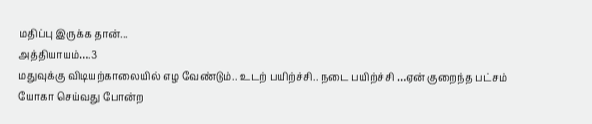மதிப்பு இருக்க தான்...
அத்தியாயம்….3
மதுவுக்கு விடியற்காலையில் எழ வேண்டும்.. உடற் பயிற்ச்சி.. நடை பயிற்ச்சி …ஏன் குறைந்த பட்சம் யோகா செய்வது போன்ற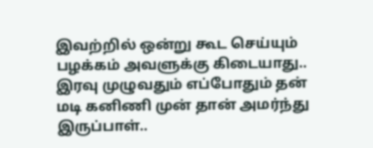இவற்றில் ஒன்று கூட செய்யும் பழக்கம் அவளுக்கு கிடையாது..
இரவு முழுவதும் எப்போதும் தன் மடி கனிணி முன் தான் அமர்ந்து இருப்பாள்..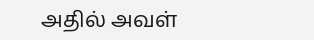அதில் அவள்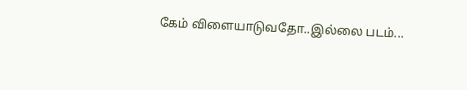கேம் விளையாடுவதோ..இல்லை படம்...